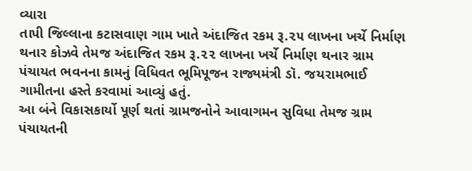વ્યારા
તાપી જિલ્લાના કટાસવાણ ગામ ખાતે અંદાજિત રકમ રૂ.૨૫ લાખના ખર્ચે નિર્માણ થનાર કોઝવે તેમજ અંદાજિત રકમ રૂ.૨૨ લાખના ખર્ચે નિર્માણ થનાર ગ્રામ પંચાયત ભવનના કામનું વિધિવત ભૂમિપૂજન રાજ્યમંત્રી ડૉ. જયરામભાઈ ગામીતના હસ્તે કરવામાં આવ્યું હતું.
આ બંને વિકાસકાર્યો પૂર્ણ થતાં ગ્રામજનોને આવાગમન સુવિધા તેમજ ગ્રામ પંચાયતની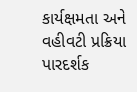કાર્યક્ષમતા અને વહીવટી પ્રક્રિયા પારદર્શક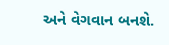અને વેગવાન બનશે.